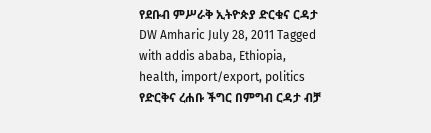የደቡብ ምሥራቅ ኢትዮጵያ ድርቁና ርዳታ DW Amharic July 28, 2011 Tagged with addis ababa, Ethiopia, health, import/export, politics የድርቅና ረሐቡ ችግር በምግብ ርዳታ ብቻ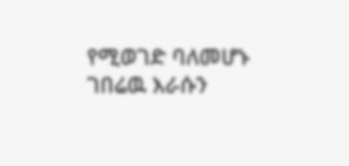የሚወገድ ባለመሆኑ ገበሬዉ እራሱን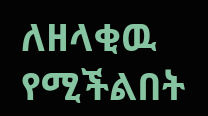ለዘላቂዉ የሚችልበት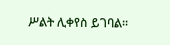ሥልት ሊቀየስ ይገባል።